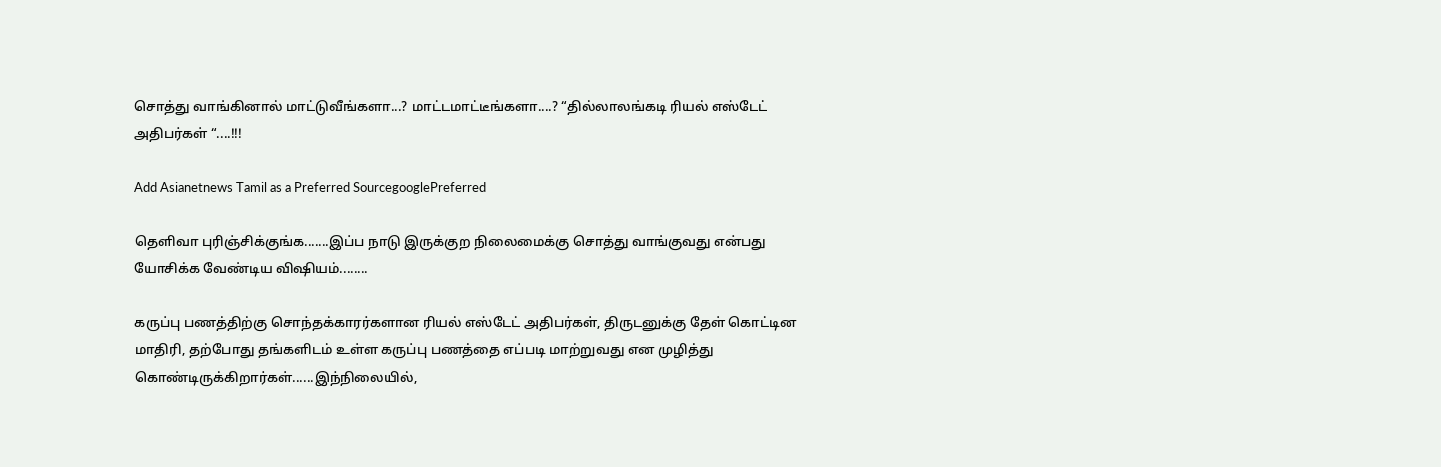சொத்து வாங்கினால் மாட்டுவீங்களா...? மாட்டமாட்டீங்களா....? “தில்லாலங்கடி ரியல் எஸ்டேட் அதிபர்கள் “....!!!

Add Asianetnews Tamil as a Preferred SourcegooglePreferred

தெளிவா புரிஞ்சிக்குங்க.......இப்ப நாடு இருக்குற நிலைமைக்கு சொத்து வாங்குவது என்பது யோசிக்க வேண்டிய விஷியம்........

கருப்பு பணத்திற்கு சொந்தக்காரர்களான ரியல் எஸ்டேட் அதிபர்கள், திருடனுக்கு தேள் கொட்டின மாதிரி, தற்போது தங்களிடம் உள்ள கருப்பு பணத்தை எப்படி மாற்றுவது என முழித்து கொண்டிருக்கிறார்கள்......இந்நிலையில்,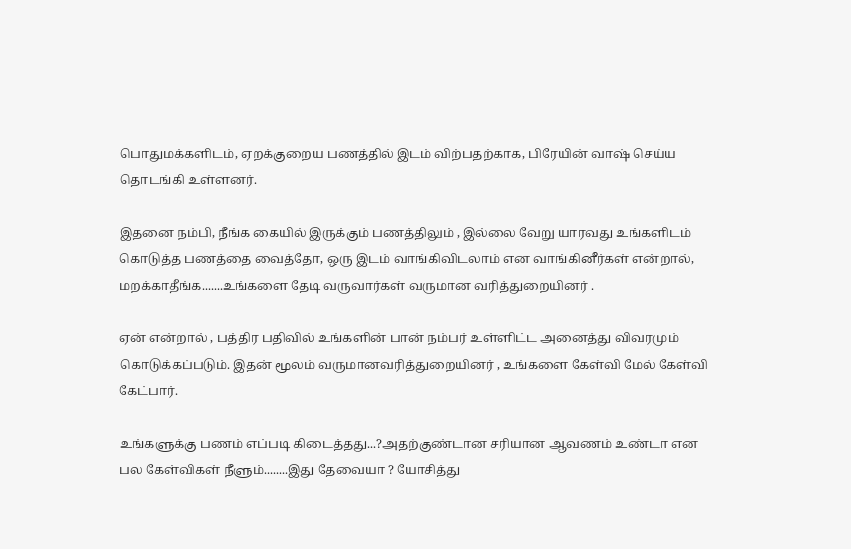பொதுமக்களிடம், ஏறக்குறைய பணத்தில் இடம் விற்பதற்காக, பிரேயின் வாஷ் செய்ய தொடங்கி உள்ளனர்.

இதனை நம்பி, நீங்க கையில் இருக்கும் பணத்திலும் , இல்லை வேறு யாரவது உங்களிடம் கொடுத்த பணத்தை வைத்தோ, ஒரு இடம் வாங்கிவிடலாம் என வாங்கினீர்கள் என்றால், மறக்காதீங்க.......உங்களை தேடி வருவார்கள் வருமான வரித்துறையினர் .

ஏன் என்றால் , பத்திர பதிவில் உங்களின் பான் நம்பர் உள்ளிட்ட அனைத்து விவரமும் கொடுக்கப்படும். இதன் மூலம் வருமானவரித்துறையினர் , உங்களை கேள்வி மேல் கேள்வி கேட்பார்.

உங்களுக்கு பணம் எப்படி கிடைத்தது...?அதற்குண்டான சரியான ஆவணம் உண்டா என பல கேள்விகள் நீளும்........இது தேவையா ? யோசித்து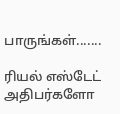பாருங்கள்.......

ரியல் எஸ்டேட் அதிபர்களோ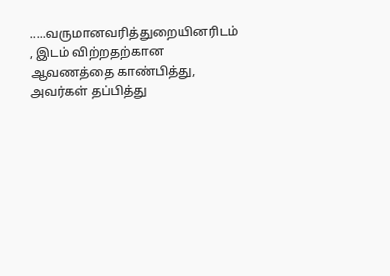.....வருமானவரித்துறையினரிடம் , இடம் விற்றதற்கான ஆவணத்தை காண்பித்து, அவர்கள் தப்பித்து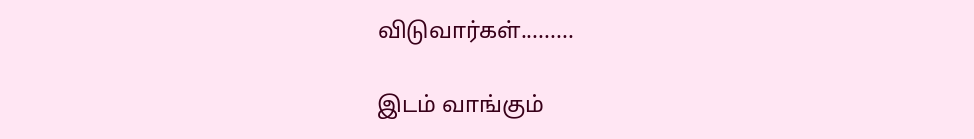விடுவார்கள்.........

இடம் வாங்கும்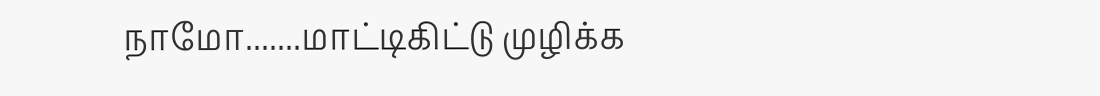நாமோ.......மாட்டிகிட்டு முழிக்க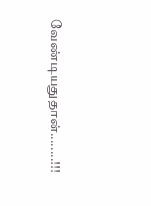வேண்டியதுதான்........!!!